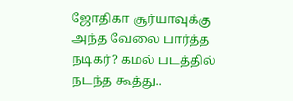ஜோதிகா சூர்யாவுக்கு அந்த வேலை பார்த்த நடிகர்? கமல் படத்தில் நடந்த கூத்து..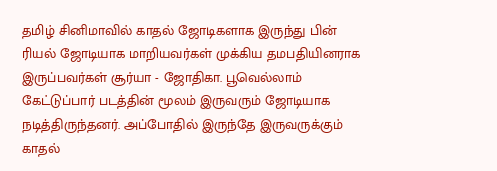தமிழ் சினிமாவில் காதல் ஜோடிகளாக இருந்து பின் ரியல் ஜோடியாக மாறியவர்கள் முக்கிய தமபதியினராக இருப்பவர்கள் சூர்யா - ஜோதிகா. பூவெல்லாம் கேட்டுப்பார் படத்தின் மூலம் இருவரும் ஜோடியாக நடித்திருந்தனர். அப்போதில் இருந்தே இருவருக்கும் காதல்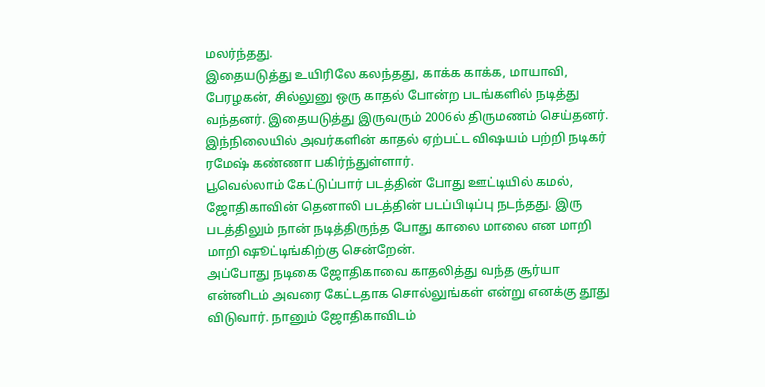மலர்ந்தது.
இதையடுத்து உயிரிலே கலந்தது, காக்க காக்க, மாயாவி, பேரழகன், சில்லுனு ஒரு காதல் போன்ற படங்களில் நடித்து வந்தனர். இதையடுத்து இருவரும் 2006ல் திருமணம் செய்தனர். இந்நிலையில் அவர்களின் காதல் ஏற்பட்ட விஷயம் பற்றி நடிகர் ரமேஷ் கண்ணா பகிர்ந்துள்ளார்.
பூவெல்லாம் கேட்டுப்பார் படத்தின் போது ஊட்டியில் கமல், ஜோதிகாவின் தெனாலி படத்தின் படப்பிடிப்பு நடந்தது. இரு படத்திலும் நான் நடித்திருந்த போது காலை மாலை என மாறி மாறி ஷூட்டிங்கிற்கு சென்றேன்.
அப்போது நடிகை ஜோதிகாவை காதலித்து வந்த சூர்யா என்னிடம் அவரை கேட்டதாக சொல்லுங்கள் என்று எனக்கு தூது விடுவார். நானும் ஜோதிகாவிடம்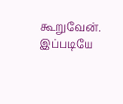கூறுவேன்.
இப்படியே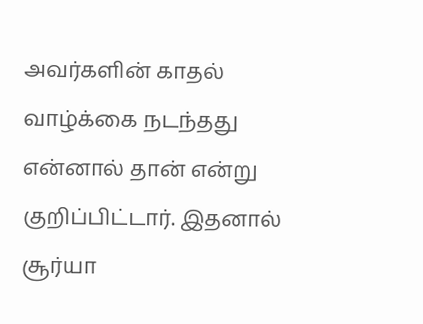அவர்களின் காதல் வாழ்க்கை நடந்தது என்னால் தான் என்று குறிப்பிட்டார். இதனால் சூர்யா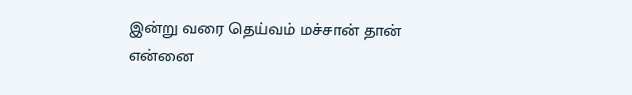இன்று வரை தெய்வம் மச்சான் தான் என்னை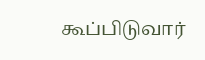கூப்பிடுவார்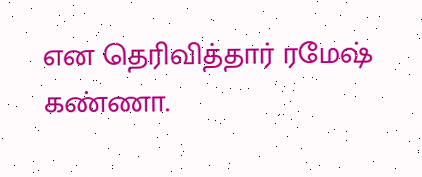என தெரிவித்தார் ரமேஷ் கண்ணா.